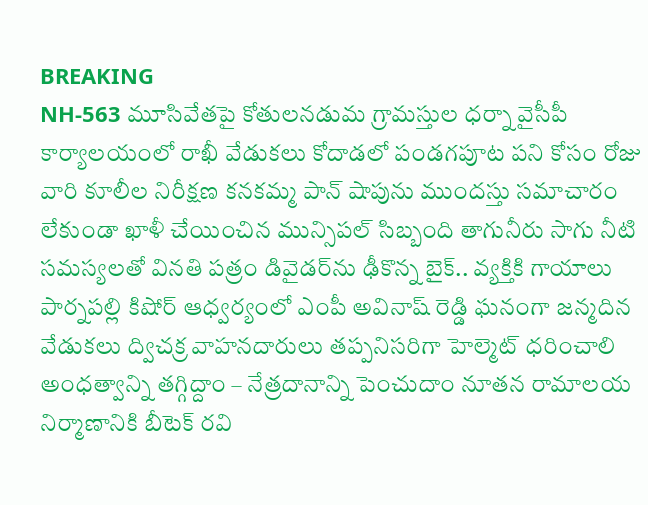BREAKING
NH-563 మూసివేతపై కోతులనడుమ గ్రామస్తుల ధర్నా వైసీపీ కార్యాలయంలో రాఖీ వేడుకలు కోదాడలో పండగపూట పని కోసం రోజు వారి కూలీల నిరీక్షణ కనకమ్మ పాన్ షాపును ముందస్తు సమాచారం లేకుండా ఖాళీ చేయించిన మున్సిపల్ సిబ్బంది తాగునీరు సాగు నీటి సమస్యలతో వినతి పత్రం డివైడర్‌ను ఢీకొన్న బైక్.. వ్యక్తికి గాయాలు పార్నపల్లి కిషోర్ ఆధ్వర్యంలో ఎంపీ అవినాష్ రెడ్డి ఘనంగా జన్మదిన వేడుకలు ద్విచక్ర వాహనదారులు తప్పనిసరిగా హెల్మెట్ ధరించాలి అంధత్వాన్ని తగ్గిద్దాం – నేత్రదానాన్ని పెంచుదాం నూతన రామాలయ నిర్మాణానికి బీటెక్ రవి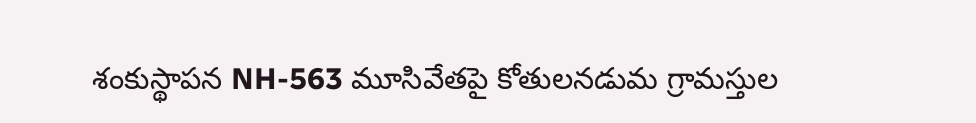శంకుస్థాపన NH-563 మూసివేతపై కోతులనడుమ గ్రామస్తుల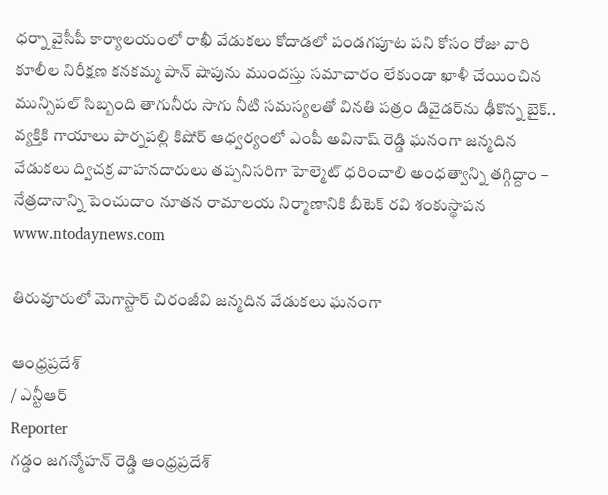ధర్నా వైసీపీ కార్యాలయంలో రాఖీ వేడుకలు కోదాడలో పండగపూట పని కోసం రోజు వారి కూలీల నిరీక్షణ కనకమ్మ పాన్ షాపును ముందస్తు సమాచారం లేకుండా ఖాళీ చేయించిన మున్సిపల్ సిబ్బంది తాగునీరు సాగు నీటి సమస్యలతో వినతి పత్రం డివైడర్‌ను ఢీకొన్న బైక్.. వ్యక్తికి గాయాలు పార్నపల్లి కిషోర్ ఆధ్వర్యంలో ఎంపీ అవినాష్ రెడ్డి ఘనంగా జన్మదిన వేడుకలు ద్విచక్ర వాహనదారులు తప్పనిసరిగా హెల్మెట్ ధరించాలి అంధత్వాన్ని తగ్గిద్దాం – నేత్రదానాన్ని పెంచుదాం నూతన రామాలయ నిర్మాణానికి బీటెక్ రవి శంకుస్థాపన
www.ntodaynews.com

తిరువూరులో మెగాస్టార్ చిరంజీవి జన్మదిన వేడుకలు ఘనంగా

ఆంధ్రప్రదేశ్
/ ఎన్టీఆర్
Reporter
గడ్డం జగన్మోహన్ రెడ్డి ఆంధ్రప్రదేశ్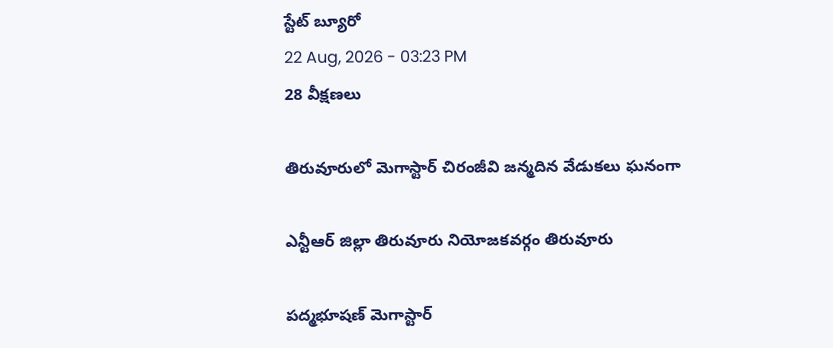స్టేట్ బ్యూరో
22 Aug, 2026 - 03:23 PM
28 వీక్షణలు

తిరువూరులో మెగాస్టార్ చిరంజీవి జన్మదిన వేడుకలు ఘనంగా

ఎన్టీఆర్ జిల్లా తిరువూరు నియోజకవర్గం తిరువూరు

పద్మభూషణ్ మెగాస్టార్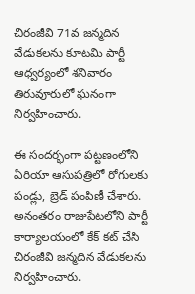చిరంజీవి 71వ జన్మదిన వేడుకలను కూటమి పార్టీ ఆధ్వర్యంలో శనివారం తిరువూరులో ఘనంగా నిర్వహించారు.

ఈ సందర్భంగా పట్టణంలోని ఏరియా ఆసుపత్రిలో రోగులకు పండ్లు, బ్రెడ్ పంపిణీ చేశారు. అనంతరం రాజుపేటలోని పార్టీ కార్యాలయంలో కేక్ కట్ చేసి చిరంజీవి జన్మదిన వేడుకలను నిర్వహించారు.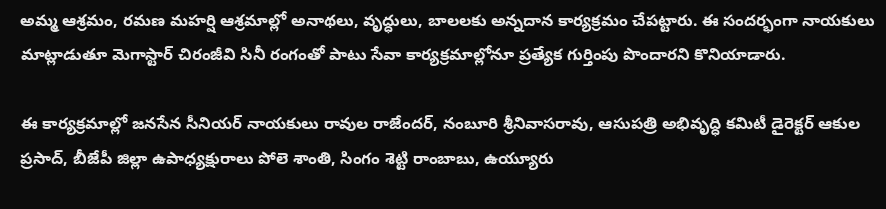అమ్మ ఆశ్రమం, రమణ మహర్షి ఆశ్రమాల్లో అనాథలు, వృద్ధులు, బాలలకు అన్నదాన కార్యక్రమం చేపట్టారు. ఈ సందర్భంగా నాయకులు మాట్లాడుతూ మెగాస్టార్ చిరంజీవి సినీ రంగంతో పాటు సేవా కార్యక్రమాల్లోనూ ప్రత్యేక గుర్తింపు పొందారని కొనియాడారు.

ఈ కార్యక్రమాల్లో జనసేన సీనియర్ నాయకులు రావుల రాజేందర్, నంబూరి శ్రీనివాసరావు, ఆసుపత్రి అభివృద్ధి కమిటీ డైరెక్టర్ ఆకుల ప్రసాద్, బీజేపీ జిల్లా ఉపాధ్యక్షురాలు పోలె శాంతి, సింగం శెట్టి రాంబాబు, ఉయ్యూరు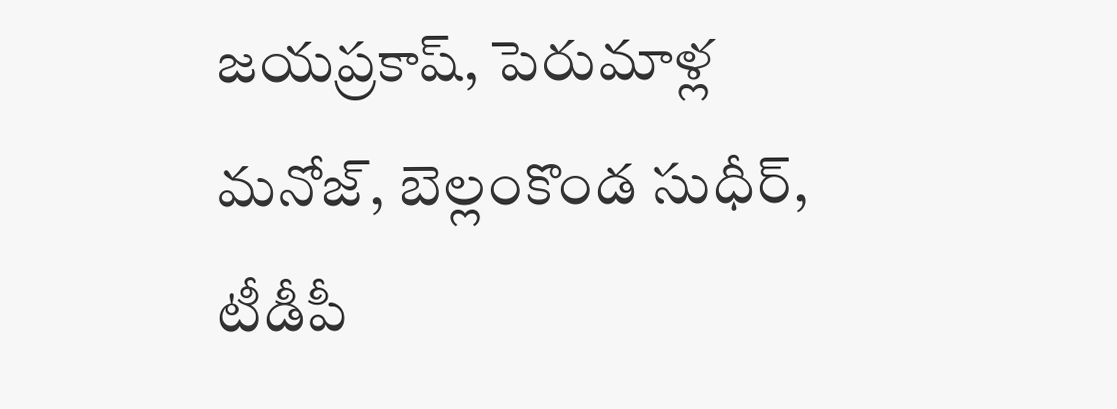జయప్రకాష్, పెరుమాళ్ల మనోజ్, బెల్లంకొండ సుధీర్, టీడీపీ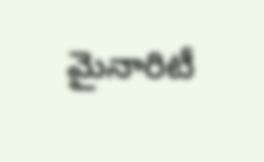మైనారిటీ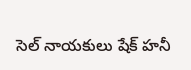సెల్ నాయకులు షేక్ హనీ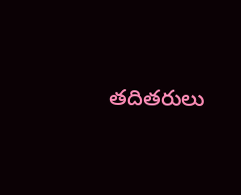తదితరులు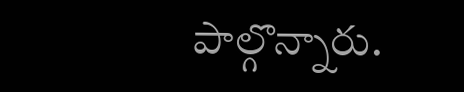పాల్గొన్నారు.